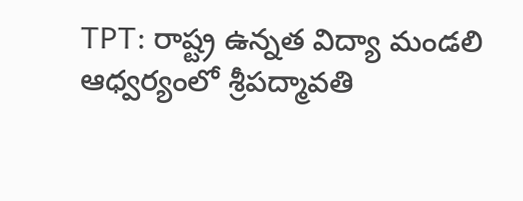TPT: రాష్ట్ర ఉన్నత విద్యా మండలి ఆధ్వర్యంలో శ్రీపద్మావతి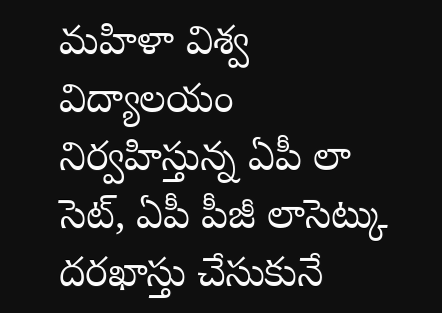మహిళా విశ్వ విద్యాలయం నిర్వహిస్తున్న ఏపీ లా సెట్, ఏపీ పీజీ లాసెట్కు దరఖాస్తు చేసుకునే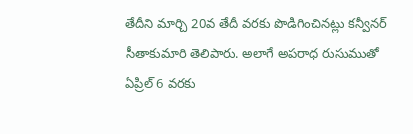తేదీని మార్చి 20వ తేదీ వరకు పొడిగించినట్లు కన్వీనర్ సీతాకుమారి తెలిపారు. అలాగే అపరాధ రుసుముతో ఏప్రిల్ 6 వరకు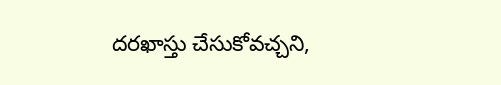దరఖాస్తు చేసుకోవచ్చని,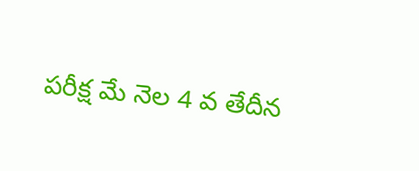పరీక్ష మే నెల 4 వ తేదీన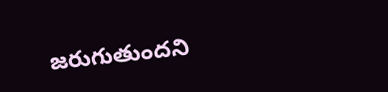జరుగుతుందని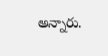అన్నారు.